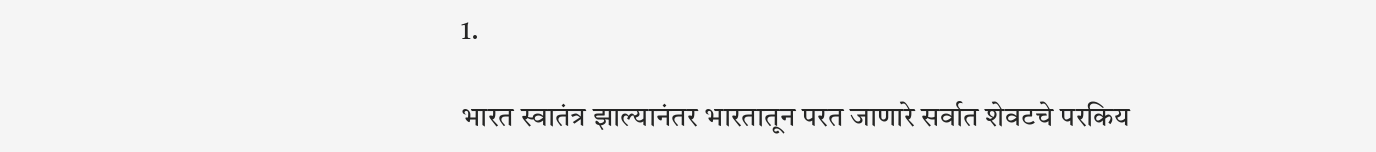1.

भारत स्वातंत्र झाल्यानंतर भारतातून परत जाणारे सर्वात शेवटचे परकिय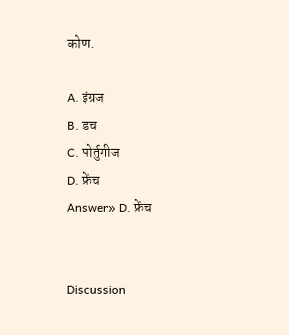कोण.

A. इंग्रज
B. डच
C. पोर्तुगीज
D. फ्रेंच
Answer» D. फ्रेंच


Discussion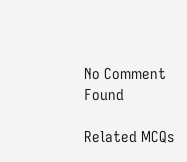No Comment Found

Related MCQs